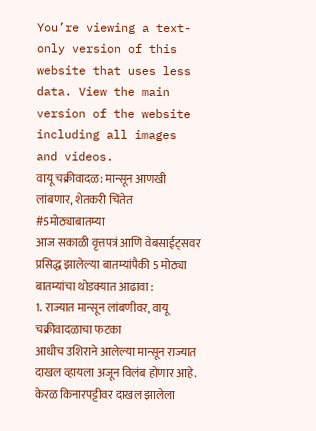You’re viewing a text-only version of this website that uses less data. View the main version of the website including all images and videos.
वायू चक्रीवादळ: मान्सून आणखी लांबणार, शेतकरी चिंतेत #5मोठ्याबातम्या
आज सकाळी वृत्तपत्रं आणि वेबसाईट्सवर प्रसिद्ध झालेल्या बातम्यांपैकी 5 मोठ्या बातम्यांचा थोडक्यात आढावा :
1. राज्यात मान्सून लांबणीवर, वायू चक्रीवादळाचा फटका
आधीच उशिराने आलेल्या मान्सून राज्यात दाखल व्हायला अजून विलंब होणार आहे. केरळ किनारपट्टीवर दाखल झालेला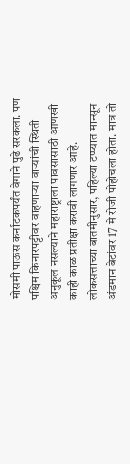मोसमी पाऊस कर्नाटकपर्यंत वेगाने पुढे सरकला. पण पश्चिम किनारपट्टीवर वाहणाऱ्या वाऱ्यांची स्थिती अनुकूल नसल्याने महाराष्ट्राला पावसासाठी आणखी काही काळ प्रतीक्षा करावी लागणार आहे.
लोकसत्ताच्या बातमीनुसार, पहिल्या टप्प्यात मान्सून अंडमान बेटांवर 17 मे रोजी पोहोचला होता. मात्र तो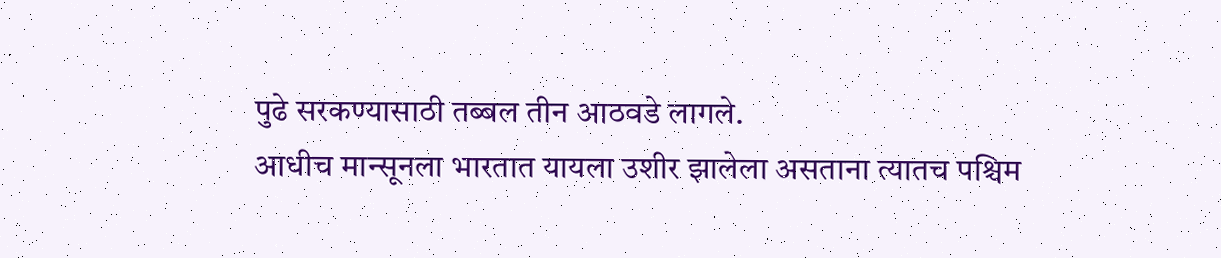पुढे सरकण्यासाठी तब्बल तीन आठवडे लागले.
आधीच मान्सूनला भारतात यायला उशीर झालेला असताना त्यातच पश्चिम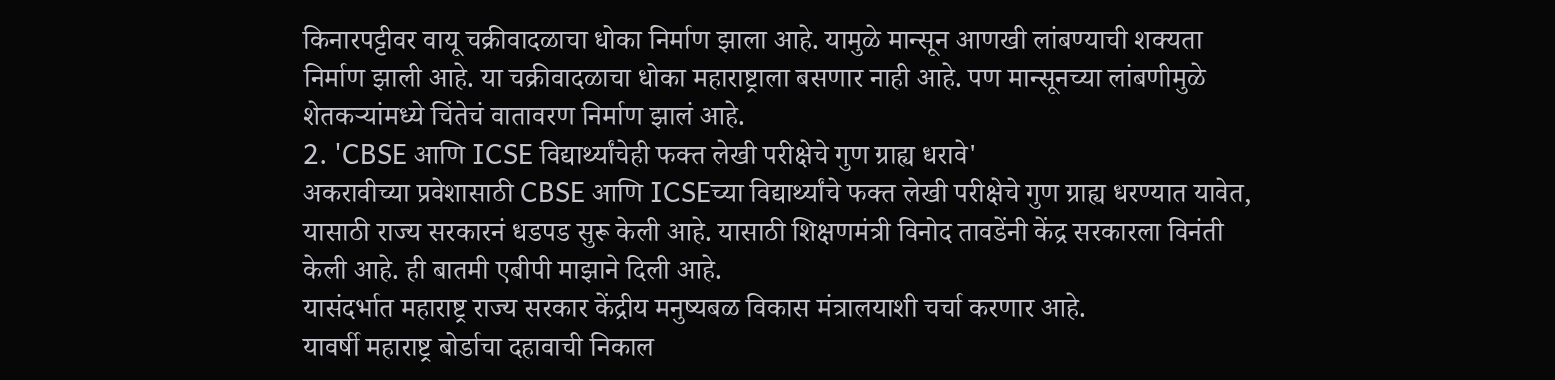किनारपट्टीवर वायू चक्रीवादळाचा धोका निर्माण झाला आहे. यामुळे मान्सून आणखी लांबण्याची शक्यता निर्माण झाली आहे. या चक्रीवादळाचा धोका महाराष्ट्राला बसणार नाही आहे. पण मान्सूनच्या लांबणीमुळे शेतकऱ्यांमध्ये चिंतेचं वातावरण निर्माण झालं आहे.
2. 'CBSE आणि ICSE विद्यार्थ्यांचेही फक्त लेखी परीक्षेचे गुण ग्राह्य धरावे'
अकरावीच्या प्रवेशासाठी CBSE आणि ICSEच्या विद्यार्थ्यांचे फक्त लेखी परीक्षेचे गुण ग्राह्य धरण्यात यावेत, यासाठी राज्य सरकारनं धडपड सुरू केली आहे. यासाठी शिक्षणमंत्री विनोद तावडेंनी केंद्र सरकारला विनंती केली आहे. ही बातमी एबीपी माझाने दिली आहे.
यासंदर्भात महाराष्ट्र राज्य सरकार केंद्रीय मनुष्यबळ विकास मंत्रालयाशी चर्चा करणार आहे.
यावर्षी महाराष्ट्र बोर्डाचा दहावाची निकाल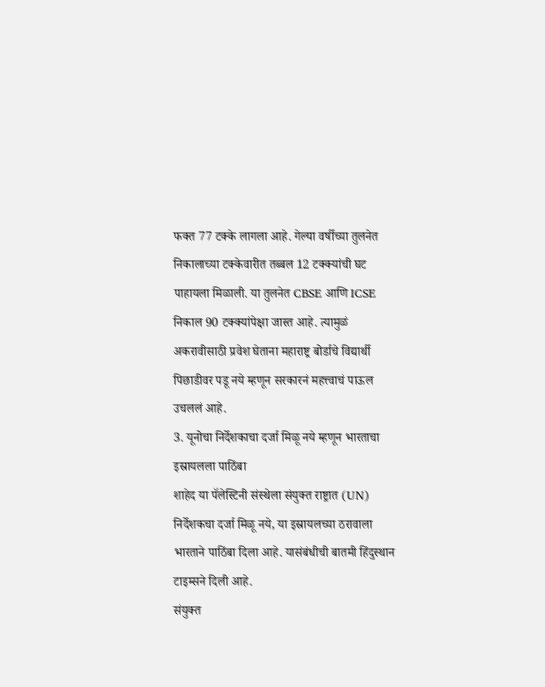फक्त 77 टक्के लागला आहे. गेल्या वर्षीच्या तुलनेत निकालाच्या टक्केवारीत तब्बल 12 टक्क्यांची घट पाहायला मिळाली. या तुलनेत CBSE आणि ICSE निकाल 90 टक्क्यांपेक्षा जास्त आहे. त्यामुळं अकरावीसाठी प्रवेश घेताना महाराष्ट्र बोर्डाचे विद्यार्थी पिछाडीवर पडू नये म्हणून सरकारनं महत्त्वाचं पाऊल उचललं आहे.
3. यूनोचा निर्देशकाचा दर्जा मिळू नये म्हणून भारताचा इस्रायलला पाठिंबा
शाहेद या पॅलेस्टिनी संस्थेला संयुक्त राष्ट्रात (UN) निर्देशकचा दर्जा मिळू नये, या इस्रायलच्या ठरावाला भारताने पाठिंबा दिला आहे. यासंबंधीची बातमी हिंदुस्थान टाइम्सने दिली आहे.
संयुक्त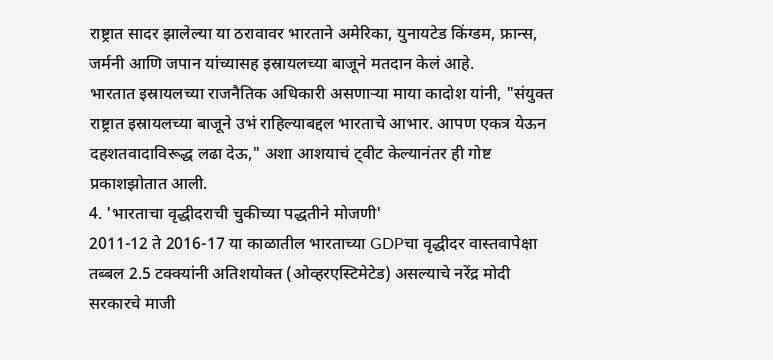राष्ट्रात सादर झालेल्या या ठरावावर भारताने अमेरिका, युनायटेड किंग्डम, फ्रान्स, जर्मनी आणि जपान यांच्यासह इस्रायलच्या बाजूने मतदान केलं आहे.
भारतात इस्रायलच्या राजनैतिक अधिकारी असणाऱ्या माया कादोश यांनी, "संयुक्त राष्ट्रात इस्रायलच्या बाजूने उभं राहिल्याबद्दल भारताचे आभार. आपण एकत्र येऊन दहशतवादाविरूद्ध लढा देऊ," अशा आशयाचं ट्वीट केल्यानंतर ही गोष्ट प्रकाशझोतात आली.
4. 'भारताचा वृद्धीदराची चुकीच्या पद्धतीने मोजणी'
2011-12 ते 2016-17 या काळातील भारताच्या GDPचा वृद्धीदर वास्तवापेक्षा तब्बल 2.5 टक्क्यांनी अतिशयोक्त (ओव्हरएस्टिमेटेड) असल्याचे नरेंद्र मोदी सरकारचे माजी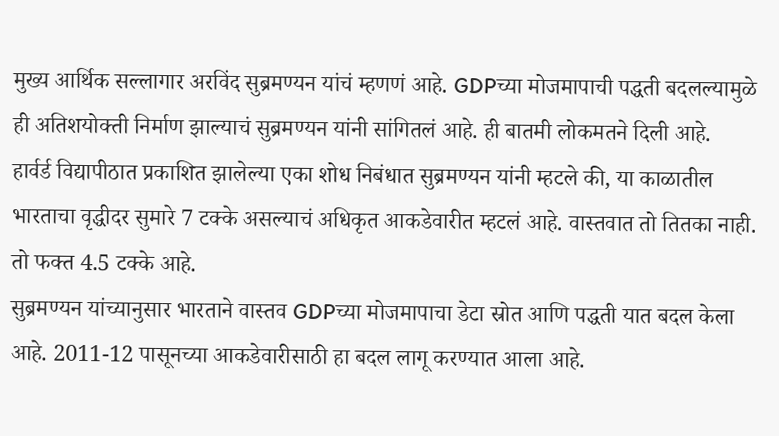मुख्य आर्थिक सल्लागार अरविंद सुब्रमण्यन यांचं म्हणणं आहे. GDPच्या मोजमापाची पद्धती बदलल्यामुळे ही अतिशयोक्ती निर्माण झाल्याचं सुब्रमण्यन यांनी सांगितलं आहे. ही बातमी लोकमतने दिली आहे.
हार्वर्ड विद्यापीठात प्रकाशित झालेल्या एका शोध निबंधात सुब्रमण्यन यांनी म्हटले की, या काळातील भारताचा वृद्धीदर सुमारे 7 टक्के असल्याचं अधिकृत आकडेवारीत म्हटलं आहे. वास्तवात तो तितका नाही. तो फक्त 4.5 टक्के आहे.
सुब्रमण्यन यांच्यानुसार भारताने वास्तव GDPच्या मोजमापाचा डेटा स्रोत आणि पद्धती यात बदल केला आहे. 2011-12 पासूनच्या आकडेवारीसाठी हा बदल लागू करण्यात आला आहे.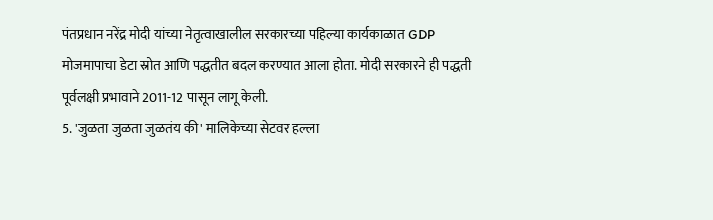पंतप्रधान नरेंद्र मोदी यांच्या नेतृत्वाखालील सरकारच्या पहिल्या कार्यकाळात GDP मोजमापाचा डेटा स्रोत आणि पद्धतीत बदल करण्यात आला होता. मोदी सरकारने ही पद्धती पूर्वलक्षी प्रभावाने 2011-12 पासून लागू केली.
5. 'जुळता जुळता जुळतंय की' मालिकेच्या सेटवर हल्ला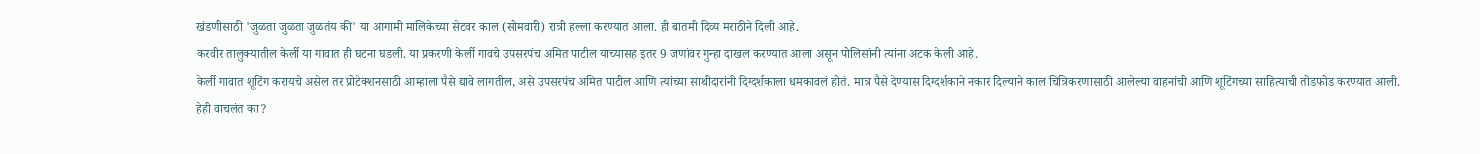खंडणीसाठी 'जुळता जुळता जुळतंय की' या आगामी मालिकेच्या सेटवर काल (सोमवारी) रात्री हल्ला करण्यात आला. ही बातमी दिव्य मराठीने दिली आहे.
करवीर तालुक्यातील केर्ली या गावात ही घटना घडली. या प्रकरणी केर्ली गावचे उपसरपंच अमित पाटील याच्यासह इतर 9 जणांवर गुन्हा दाखल करण्यात आला असून पोलिसांनी त्यांना अटक केली आहे.
केर्ली गावात शूटिंग करायचे असेल तर प्रोटेक्शनसाठी आम्हाला पैसे द्यावे लागतील, असे उपसरपंच अमित पाटील आणि त्यांच्या साथीदारांनी दिग्दर्शकाला धमकावलं होतं. मात्र पैसे देण्यास दिग्दर्शकाने नकार दिल्याने काल चित्रिकरणासाठी आलेल्या वाहनांची आणि शूटिंगच्या साहित्याची तोडफोड करण्यात आली.
हेही वाचलंत का?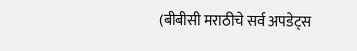(बीबीसी मराठीचे सर्व अपडेट्स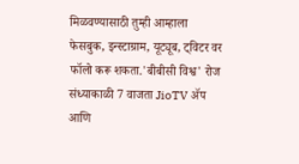मिळवण्यासाठी तुम्ही आम्हाला फेसबुक, इन्स्टाग्राम, यूट्यूब, ट्विटर वर फॉलो करू शकता.'बीबीसी विश्व' रोज संध्याकाळी 7 वाजता JioTV ॲप आणि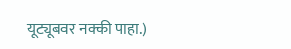यूट्यूबवर नक्की पाहा.)